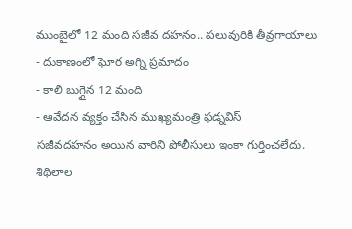ముంబైలో 12 మంది సజీవ దహనం.. పలువురికి తీవ్రగాయాలు
- దుకాణంలో ఘోర అగ్ని ప్రమాదం
- కాలి బుగ్గైన 12 మంది
- ఆవేదన వ్యక్తం చేసిన ముఖ్యమంత్రి ఫడ్నవిస్
సజీవదహనం అయిన వారిని పోలీసులు ఇంకా గుర్తించలేదు. శిథిలాల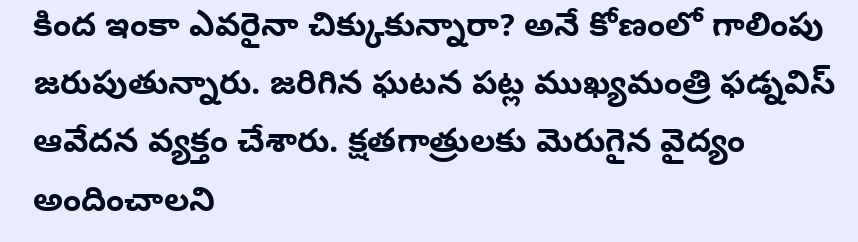కింద ఇంకా ఎవరైనా చిక్కుకున్నారా? అనే కోణంలో గాలింపు జరుపుతున్నారు. జరిగిన ఘటన పట్ల ముఖ్యమంత్రి ఫడ్నవిస్ ఆవేదన వ్యక్తం చేశారు. క్షతగాత్రులకు మెరుగైన వైద్యం అందించాలని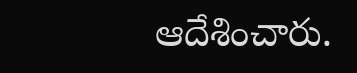ఆదేశించారు.